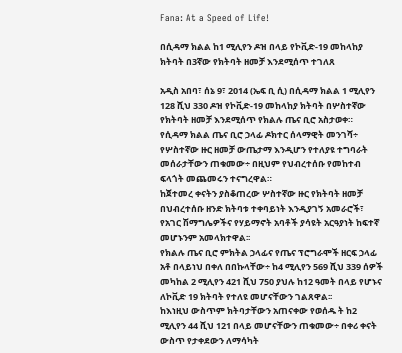Fana: At a Speed of Life!

በሲዳማ ክልል ከ1 ሚሊየን ዶዝ በላይ የኮቪድ-19 መከላከያ ክትባት በ3ኛው የክትባት ዘመቻ እንደሚሰጥ ተገለጸ

አዲስ አበባ፣ ሰኔ 9፣ 2014 (ኤፍ ቢ ሲ) በሲዳማ ክልል 1 ሚሊየን 128 ሺህ 330 ዶዝ የኮቪድ-19 መከላከያ ክትባት በሦስተኛው የክትባት ዘመቻ እንደሚሰጥ የክልሉ ጤና ቢሮ አስታወቀ።
የሲዳማ ክልል ጤና ቢሮ ኃላፊ ዶክተር ሰላማዊት መንገሻ÷ የሦስተኛው ዙር ዘመቻ ውጤታማ እንዲሆን የተለያዩ ተግባራት መሰራታቸውን ጠቁመው÷ በዚህም የህብረተሰቡ የመከተብ ፍላጎት መጨመሩን ተናግረዋል።
ከጀተመረ ቀናትን ያስቆጠረው ሦስተኛው ዙር የክትባት ዘመቻ በህብረተሰቡ ዘንድ ክትባቱ ተቀባይነት እንዲያገኝ አመራሮች፣ የአገር ሽማግሌዎችና የሃይማኖት አባቶች ያሳዩት አርዓያነት ከፍተኛ መሆኑንም አመላክተዋል፡፡
የክልሉ ጤና ቢሮ ምክትል ኃላፊና የጤና ፕሮግራሞች ዘርፍ ኃላፊ አቶ በላይነህ በቀለ በበኩላቸው÷ ከ4 ሚሊየን 569 ሺህ 339 ሰዎች መካከል 2 ሚሊየን 421 ሺህ 750 ያህሉ ከ12 ዓመት በላይ የሆኑና ለኮቪድ 19 ክትባት የተለዩ መሆናቸውን ገልጸዋል፡፡
ከእነዚህ ውስጥም ክትባታቸውን አጠናቀው የወሰዱ ት ከ2 ሚሊየን 44 ሺህ 121 በላይ መሆናቸውን ጠቁመው÷ በቀሪ ቀናት ውስጥ የታቀደውን ለማሳካት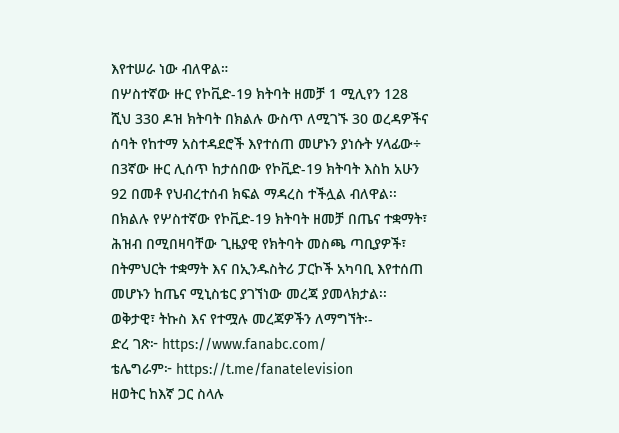እየተሠራ ነው ብለዋል።
በሦስተኛው ዙር የኮቪድ-19 ክትባት ዘመቻ 1 ሚሊየን 128 ሺህ 330 ዶዝ ክትባት በክልሉ ውስጥ ለሚገኙ 30 ወረዳዎችና ሰባት የከተማ አስተዳደሮች እየተሰጠ መሆኑን ያነሱት ሃላፊው÷ በ3ኛው ዙር ሊሰጥ ከታሰበው የኮቪድ-19 ክትባት እስከ አሁን 92 በመቶ የህብረተሰብ ክፍል ማዳረስ ተችሏል ብለዋል፡፡
በክልሉ የሦስተኛው የኮቪድ-19 ክትባት ዘመቻ በጤና ተቋማት፣ ሕዝብ በሚበዛባቸው ጊዜያዊ የክትባት መስጫ ጣቢያዎች፣ በትምህርት ተቋማት እና በኢንዱስትሪ ፓርኮች አካባቢ እየተሰጠ መሆኑን ከጤና ሚኒስቴር ያገኘነው መረጃ ያመላክታል፡፡
ወቅታዊ፣ ትኩስ እና የተሟሉ መረጃዎችን ለማግኘት፡-
ድረ ገጽ፦ https://www.fanabc.com/
ቴሌግራም፦ https://t.me/fanatelevision
ዘወትር ከእኛ ጋር ስላሉ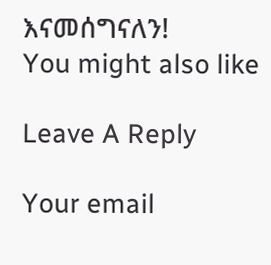እናመሰግናለን!
You might also like

Leave A Reply

Your email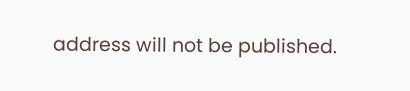address will not be published.